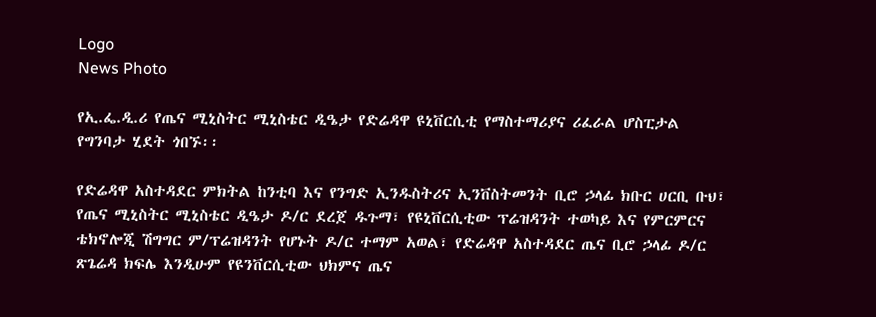Logo
News Photo

የኢ.ፌ.ዲ.ሪ የጤና ሚኒስትር ሚኒስቴር ዲዔታ የድሬዳዋ ዩኒቨርሲቲ የማስተማሪያና ሪፈራል ሆስፒታል የግንባታ ሂደት ጎበኙ፡፡

የድሬዳዋ አስተዳደር ምክትል ከንቲባ እና የንግድ ኢንዱስትሪና ኢንቨስትመንት ቢሮ ኃላፊ ክቡር ሀርቢ ቡህ፣ የጤና ሚኒስትር ሚኒስቴር ዲዔታ ዶ/ር ደረጀ ዱጉማ፣ የዩኒቨርሲቲው ፕሬዝዳንት ተወካይ እና የምርምርና ቴክኖሎጂ ሽግግር ም/ፕሬዝዳንት የሆኑት ዶ/ር ተማም አወል፣ የድሬዳዋ አስተዳደር ጤና ቢሮ ኃላፊ ዶ/ር ጽጌሬዳ ክፍሌ እንዲሁም የዩንቨርሲቲው ህክምና ጤና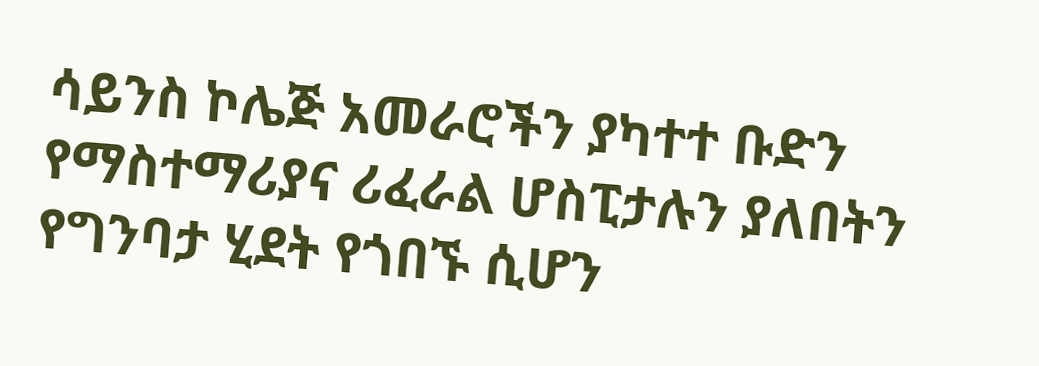ሳይንስ ኮሌጅ አመራሮችን ያካተተ ቡድን የማስተማሪያና ሪፈራል ሆስፒታሉን ያለበትን የግንባታ ሂደት የጎበኙ ሲሆን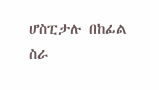ሆስፒታሉ በከፊል ስራ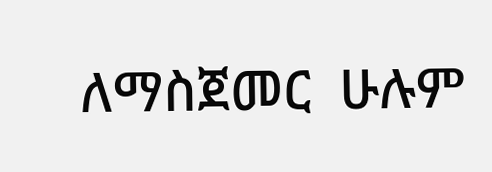ለማስጀመር  ሁሉም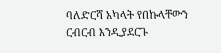ባለድርሻ አካላት የበኩላቸውን ርብርብ እንዲያደርጉ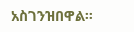አስገንዝበዋል።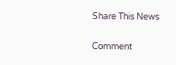Share This News

Comment